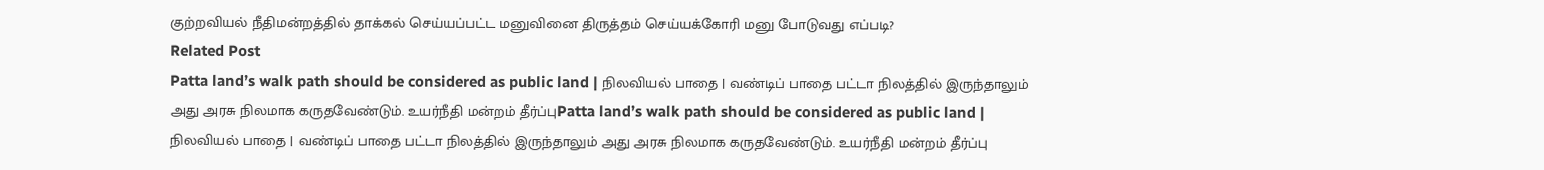குற்றவியல் நீதிமன்றத்தில் தாக்கல் செய்யப்பட்ட மனுவினை திருத்தம் செய்யக்கோரி மனு போடுவது எப்படி?
Related Post
Patta land’s walk path should be considered as public land | நிலவியல் பாதை | வண்டிப் பாதை பட்டா நிலத்தில் இருந்தாலும் அது அரசு நிலமாக கருதவேண்டும். உயர்நீதி மன்றம் தீர்ப்புPatta land’s walk path should be considered as public land | நிலவியல் பாதை | வண்டிப் பாதை பட்டா நிலத்தில் இருந்தாலும் அது அரசு நிலமாக கருதவேண்டும். உயர்நீதி மன்றம் தீர்ப்பு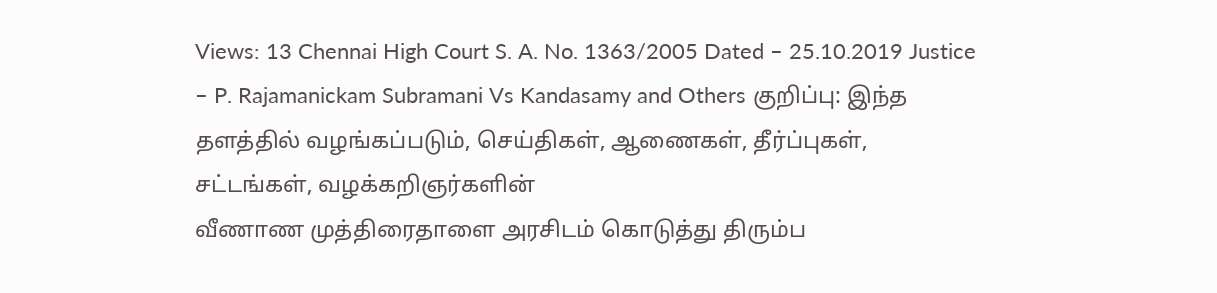Views: 13 Chennai High Court S. A. No. 1363/2005 Dated – 25.10.2019 Justice – P. Rajamanickam Subramani Vs Kandasamy and Others குறிப்பு: இந்த தளத்தில் வழங்கப்படும், செய்திகள், ஆணைகள், தீர்ப்புகள், சட்டங்கள், வழக்கறிஞர்களின்
வீணாண முத்திரைதாளை அரசிடம் கொடுத்து திரும்ப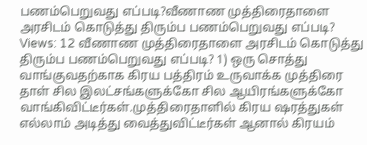பணம்பெறுவது எப்படி?வீணாண முத்திரைதாளை அரசிடம் கொடுத்து திரும்ப பணம்பெறுவது எப்படி?
Views: 12 வீணாண முத்திரைதாளை அரசிடம் கொடுத்து திரும்ப பணம்பெறுவது எப்படி? 1) ஒரு சொத்து வாங்குவதற்காக கிரய பத்திரம் உருவாக்க முத்திரை தாள் சில இலட்சங்களுக்கோ சில ஆயிரங்களுக்கோ வாங்கிவிட்டீர்கள்.முத்திரைதாளில் கிரய ஷரத்துகள் எல்லாம் அடித்து வைத்துவிட்டீர்கள் ஆனால் கிரயம்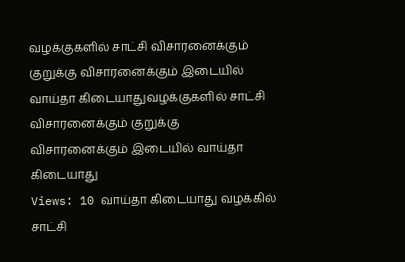வழக்குகளில் சாட்சி விசாரனைக்கும் குறுக்கு விசாரனைக்கும் இடையில் வாய்தா கிடையாதுவழக்குகளில் சாட்சி விசாரனைக்கும் குறுக்கு விசாரனைக்கும் இடையில் வாய்தா கிடையாது
Views: 10 வாய்தா கிடையாது வழக்கில் சாட்சி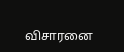விசாரனை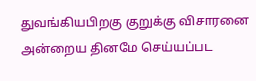துவங்கியபிறகு குறுக்கு விசாரனை அன்றைய தினமே செய்யப்பட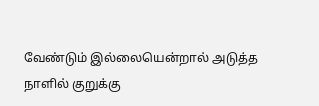வேண்டும் இல்லையென்றால் அடுத்த நாளில் குறுக்கு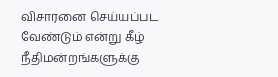விசாரனை செய்யப்பட வேண்டும் என்று கீழ் நீதிமன்றங்களுக்கு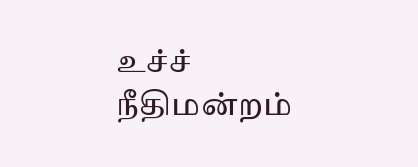உச்ச் நீதிமன்றம்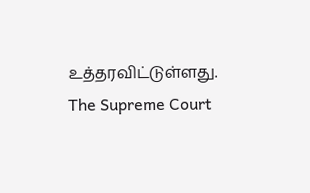உத்தரவிட்டுள்ளது. The Supreme Court